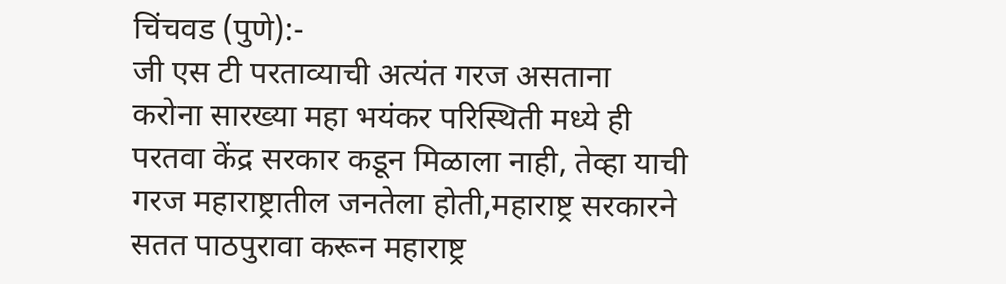चिंचवड (पुणे):-
जी एस टी परताव्याची अत्यंत गरज असताना
करोना सारख्या महा भयंकर परिस्थिती मध्ये ही परतवा केंद्र सरकार कडून मिळाला नाही, तेव्हा याची गरज महाराष्ट्रातील जनतेला होती,महाराष्ट्र सरकारने सतत पाठपुरावा करून महाराष्ट्र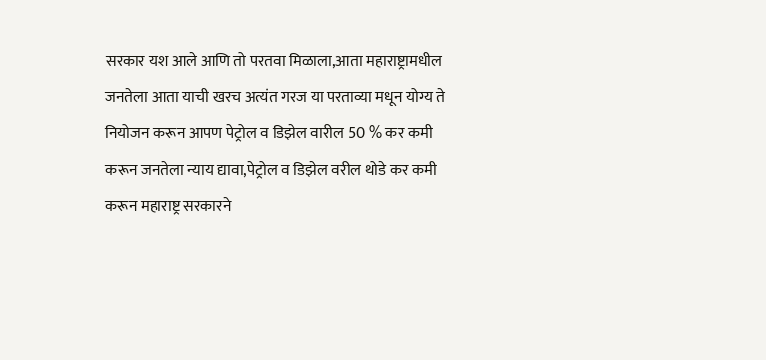सरकार यश आले आणि तो परतवा मिळाला,आता महाराष्ट्रामधील जनतेला आता याची खरच अत्यंत गरज या परताव्या मधून योग्य ते नियोजन करून आपण पेट्रोल व डिझेल वारील 50 % कर कमी करून जनतेला न्याय द्यावा,पेट्रोल व डिझेल वरील थोडे कर कमी करून महाराष्ट्र सरकारने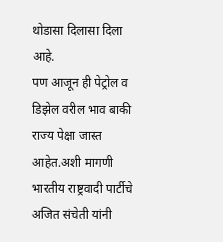थोडासा दिलासा दिला आहे.
पण आजून ही पेट्रोल व डिझेल वरील भाव बाकी राज्य पेक्षा जास्त आहेत.अशी मागणी भारतीय राष्ट्रवादी पार्टीचे अजित संचेती यांनी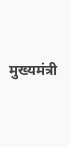मुख्यमंत्री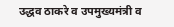उद्धव ठाकरे व उपमुख्यमंत्री व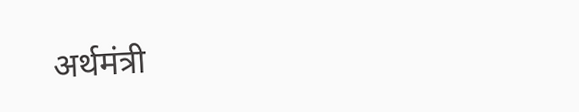अर्थमंत्री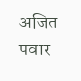अजित पवार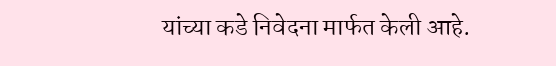यांच्या कडे निवेदना मार्फत केली आहे.